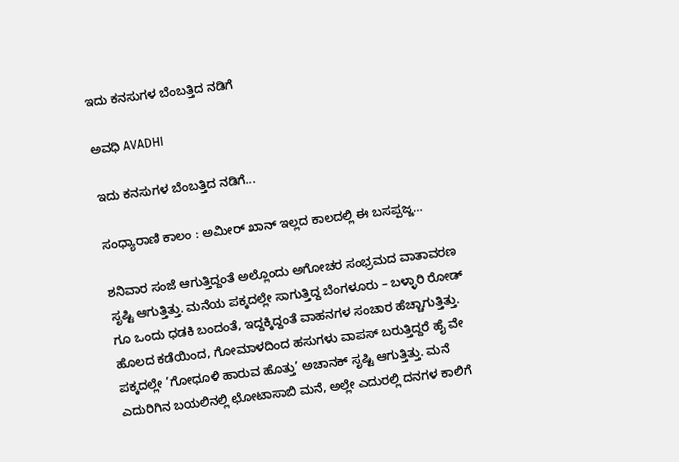ಇದು ಕನಸುಗಳ ಬೆಂಬತ್ತಿದ ನಡಿಗೆ‍

ಅವಧಿ AVADHI

ಇದು ಕನಸುಗಳ ಬೆಂಬತ್ತಿದ ನಡಿಗೆ...

ಸಂಧ್ಯಾರಾಣಿ ಕಾಲಂ : ಅಮೀರ್ ಖಾನ್ ಇಲ್ಲದ ಕಾಲದಲ್ಲಿ ಈ ಬಸಪ್ಪಜ್ಜ…

ಶನಿವಾರ ಸಂಜೆ ಆಗುತ್ತಿದ್ದಂತೆ ಅಲ್ಲೊಂದು ಅಗೋಚರ ಸಂಭ್ರಮದ ವಾತಾವರಣ ಸೃಷ್ಟಿ ಆಗುತ್ತಿತ್ತು. ಮನೆಯ ಪಕ್ಕದಲ್ಲೇ ಸಾಗುತ್ತಿದ್ದ ಬೆಂಗಳೂರು – ಬಳ್ಳಾರಿ ರೋಡ್ ಗೂ ಒಂದು ಧಡಕಿ ಬಂದಂತೆ, ಇದ್ದಕ್ಕಿದ್ದಂತೆ ವಾಹನಗಳ ಸಂಚಾರ ಹೆಚ್ಚಾಗುತ್ತಿತ್ತು. ಹೊಲದ ಕಡೆಯಿಂದ, ಗೋಮಾಳದಿಂದ ಹಸುಗಳು ವಾಪಸ್ ಬರುತ್ತಿದ್ದರೆ ಹೈ ವೇ ಪಕ್ಕದಲ್ಲೇ ’ಗೋಧೂಳಿ ಹಾರುವ ಹೊತ್ತು’ ಅಚಾನಕ್ ಸೃಷ್ಟಿ ಆಗುತ್ತಿತ್ತು. ಮನೆ ಎದುರಿಗಿನ ಬಯಲಿನಲ್ಲಿ ಛೋಟಾಸಾಬಿ ಮನೆ, ಅಲ್ಲೇ ಎದುರಲ್ಲಿ ದನಗಳ ಕಾಲಿಗೆ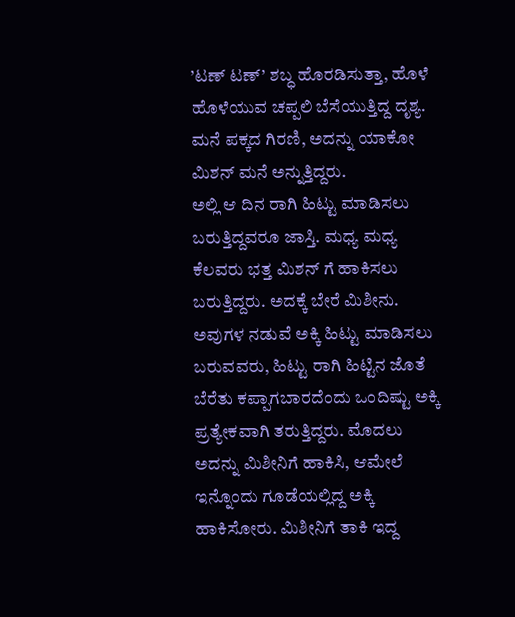’ಟಣ್ ಟಣ್’ ಶಬ್ಧ ಹೊರಡಿಸುತ್ತಾ, ಹೊಳೆ ಹೊಳೆಯುವ ಚಪ್ಪಲಿ ಬೆಸೆಯುತ್ತಿದ್ದ ದೃಶ್ಯ. ಮನೆ ಪಕ್ಕದ ಗಿರಣಿ, ಅದನ್ನು ಯಾಕೋ ಮಿಶನ್ ಮನೆ ಅನ್ನುತ್ತಿದ್ದರು.
ಅಲ್ಲಿ ಆ ದಿನ ರಾಗಿ ಹಿಟ್ಟು ಮಾಡಿಸಲು ಬರುತ್ತಿದ್ದವರೂ ಜಾಸ್ತಿ. ಮಧ್ಯ ಮಧ್ಯ ಕೆಲವರು ಭತ್ತ ಮಿಶನ್ ಗೆ ಹಾಕಿಸಲು ಬರುತ್ತಿದ್ದರು. ಅದಕ್ಕೆ ಬೇರೆ ಮಿಶೀನು. ಅವುಗಳ ನಡುವೆ ಅಕ್ಕಿ ಹಿಟ್ಟು ಮಾಡಿಸಲು ಬರುವವರು, ಹಿಟ್ಟು ರಾಗಿ ಹಿಟ್ಟಿನ ಜೊತೆ ಬೆರೆತು ಕಪ್ಪಾಗಬಾರದೆಂದು ಒಂದಿಷ್ಟು ಅಕ್ಕಿ ಪ್ರತ್ಯೇಕವಾಗಿ ತರುತ್ತಿದ್ದರು. ಮೊದಲು ಅದನ್ನು ಮಿಶೀನಿಗೆ ಹಾಕಿಸಿ, ಆಮೇಲೆ ಇನ್ನೊಂದು ಗೂಡೆಯಲ್ಲಿದ್ದ ಅಕ್ಕಿ ಹಾಕಿಸೋರು. ಮಿಶೀನಿಗೆ ತಾಕಿ ಇದ್ದ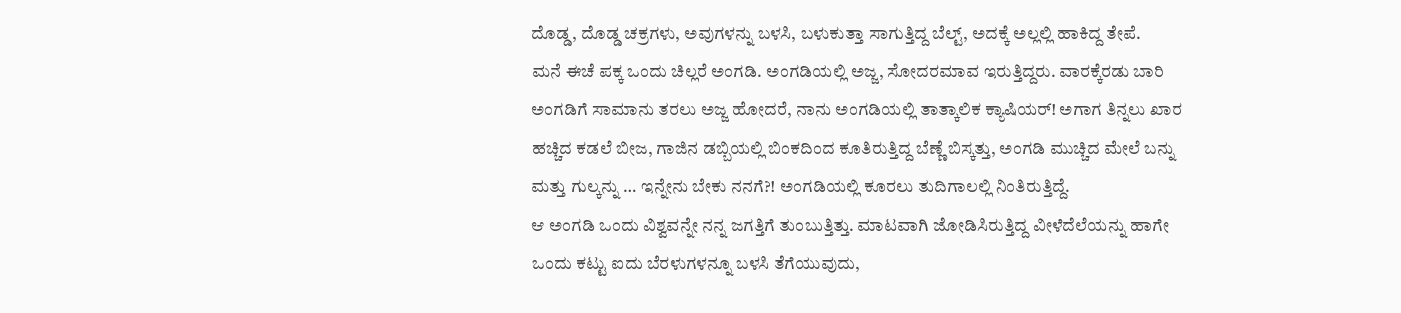ದೊಡ್ಡ, ದೊಡ್ಡ ಚಕ್ರಗಳು, ಅವುಗಳನ್ನು ಬಳಸಿ, ಬಳುಕುತ್ತಾ ಸಾಗುತ್ತಿದ್ದ ಬೆಲ್ಟ್, ಅದಕ್ಕೆ ಅಲ್ಲಲ್ಲಿ ಹಾಕಿದ್ದ ತೇಪೆ.
ಮನೆ ಈಚೆ ಪಕ್ಕ ಒಂದು ಚಿಲ್ಲರೆ ಅಂಗಡಿ. ಅಂಗಡಿಯಲ್ಲಿ ಅಜ್ಜ, ಸೋದರಮಾವ ಇರುತ್ತಿದ್ದರು. ವಾರಕ್ಕೆರಡು ಬಾರಿ ಅಂಗಡಿಗೆ ಸಾಮಾನು ತರಲು ಅಜ್ಜ ಹೋದರೆ, ನಾನು ಅಂಗಡಿಯಲ್ಲಿ ತಾತ್ಕಾಲಿಕ ಕ್ಯಾಷಿಯರ್! ಅಗಾಗ ತಿನ್ನಲು ಖಾರ ಹಚ್ಚಿದ ಕಡಲೆ ಬೀಜ, ಗಾಜಿನ ಡಬ್ಬಿಯಲ್ಲಿ ಬಿಂಕದಿಂದ ಕೂತಿರುತ್ತಿದ್ದ ಬೆಣ್ಣೆ ಬಿಸ್ಕತ್ತು, ಅಂಗಡಿ ಮುಚ್ಚಿದ ಮೇಲೆ ಬನ್ನು ಮತ್ತು ಗುಲ್ಕನ್ನು … ಇನ್ನೇನು ಬೇಕು ನನಗೆ?! ಅಂಗಡಿಯಲ್ಲಿ ಕೂರಲು ತುದಿಗಾಲಲ್ಲಿ ನಿಂತಿರುತ್ತಿದ್ದೆ.
ಆ ಅಂಗಡಿ ಒಂದು ವಿಶ್ವವನ್ನೇ ನನ್ನ ಜಗತ್ತಿಗೆ ತುಂಬುತ್ತಿತ್ತು. ಮಾಟವಾಗಿ ಜೋಡಿಸಿರುತ್ತಿದ್ದ ವೀಳೆದೆಲೆಯನ್ನು ಹಾಗೇ ಒಂದು ಕಟ್ಟು ಐದು ಬೆರಳುಗಳನ್ನೂ ಬಳಸಿ ತೆಗೆಯುವುದು,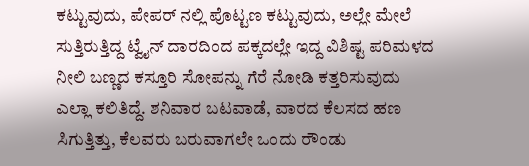ಕಟ್ಟುವುದು, ಪೇಪರ್ ನಲ್ಲಿ ಪೊಟ್ಟಣ ಕಟ್ಟುವುದು, ಅಲ್ಲೇ ಮೇಲೆ ಸುತ್ತಿರುತ್ತಿದ್ದ ಟ್ವೈನ್ ದಾರದಿಂದ ಪಕ್ಕದಲ್ಲೇ ಇದ್ದ ವಿಶಿಷ್ಟ ಪರಿಮಳದ ನೀಲಿ ಬಣ್ಣದ ಕಸ್ತೂರಿ ಸೋಪನ್ನು ಗೆರೆ ನೋಡಿ ಕತ್ತರಿಸುವುದು ಎಲ್ಲಾ ಕಲಿತಿದ್ದೆ. ಶನಿವಾರ ಬಟವಾಡೆ, ವಾರದ ಕೆಲಸದ ಹಣ ಸಿಗುತ್ತಿತ್ತು, ಕೆಲವರು ಬರುವಾಗಲೇ ಒಂದು ರೌಂಡು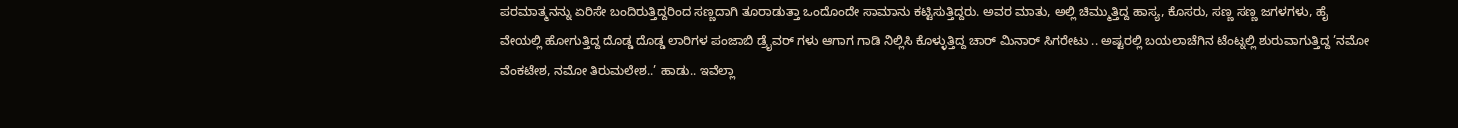ಪರಮಾತ್ಮನನ್ನು ಏರಿಸೇ ಬಂದಿರುತ್ತಿದ್ದರಿಂದ ಸಣ್ಣದಾಗಿ ತೂರಾಡುತ್ತಾ ಒಂದೊಂದೇ ಸಾಮಾನು ಕಟ್ಟಿಸುತ್ತಿದ್ದರು. ಅವರ ಮಾತು, ಅಲ್ಲಿ ಚಿಮ್ಮುತ್ತಿದ್ದ ಹಾಸ್ಯ, ಕೊಸರು, ಸಣ್ಣ ಸಣ್ಣ ಜಗಳಗಳು, ಹೈ ವೇಯಲ್ಲಿ ಹೋಗುತ್ತಿದ್ದ ದೊಡ್ಡ ದೊಡ್ಡ ಲಾರಿಗಳ ಪಂಜಾಬಿ ಡ್ರೈವರ್ ಗಳು ಆಗಾಗ ಗಾಡಿ ನಿಲ್ಲಿಸಿ ಕೊಳ್ಳುತ್ತಿದ್ದ ಚಾರ್ ಮಿನಾರ್ ಸಿಗರೇಟು .. ಅಷ್ಟರಲ್ಲಿ ಬಯಲಾಚೆಗಿನ ಟೆಂಟ್ನಲ್ಲಿ ಶುರುವಾಗುತ್ತಿದ್ದ ’ನಮೋ ವೆಂಕಟೇಶ, ನಮೋ ತಿರುಮಲೇಶ..’ ಹಾಡು.. ಇವೆಲ್ಲಾ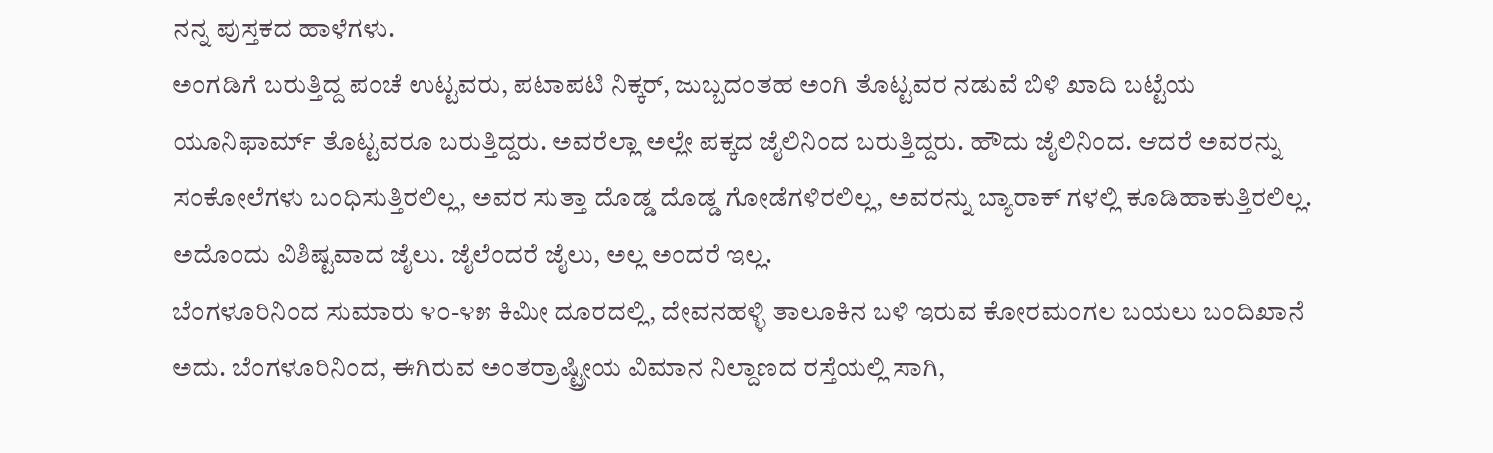ನನ್ನ ಪುಸ್ತಕದ ಹಾಳೆಗಳು.
ಅಂಗಡಿಗೆ ಬರುತ್ತಿದ್ದ ಪಂಚೆ ಉಟ್ಟವರು, ಪಟಾಪಟಿ ನಿಕ್ಕರ್, ಜುಬ್ಬದಂತಹ ಅಂಗಿ ತೊಟ್ಟವರ ನಡುವೆ ಬಿಳಿ ಖಾದಿ ಬಟ್ಟೆಯ ಯೂನಿಫಾರ್ಮ್ ತೊಟ್ಟವರೂ ಬರುತ್ತಿದ್ದರು. ಅವರೆಲ್ಲಾ ಅಲ್ಲೇ ಪಕ್ಕದ ಜೈಲಿನಿಂದ ಬರುತ್ತಿದ್ದರು. ಹೌದು ಜೈಲಿನಿಂದ. ಆದರೆ ಅವರನ್ನು ಸಂಕೋಲೆಗಳು ಬಂಧಿಸುತ್ತಿರಲಿಲ್ಲ, ಅವರ ಸುತ್ತಾ ದೊಡ್ಡ ದೊಡ್ಡ ಗೋಡೆಗಳಿರಲಿಲ್ಲ, ಅವರನ್ನು ಬ್ಯಾರಾಕ್ ಗಳಲ್ಲಿ ಕೂಡಿಹಾಕುತ್ತಿರಲಿಲ್ಲ. ಅದೊಂದು ವಿಶಿಷ್ಟವಾದ ಜೈಲು. ಜೈಲೆಂದರೆ ಜೈಲು, ಅಲ್ಲ ಅಂದರೆ ಇಲ್ಲ.
ಬೆಂಗಳೂರಿನಿಂದ ಸುಮಾರು ೪೦-೪೫ ಕಿಮೀ ದೂರದಲ್ಲಿ, ದೇವನಹಳ್ಳಿ ತಾಲೂಕಿನ ಬಳಿ ಇರುವ ಕೋರಮಂಗಲ ಬಯಲು ಬಂದಿಖಾನೆ ಅದು. ಬೆಂಗಳೂರಿನಿಂದ, ಈಗಿರುವ ಅಂತರ್ರಾಷ್ಟ್ರೀಯ ವಿಮಾನ ನಿಲ್ದಾಣದ ರಸ್ತೆಯಲ್ಲಿ ಸಾಗಿ,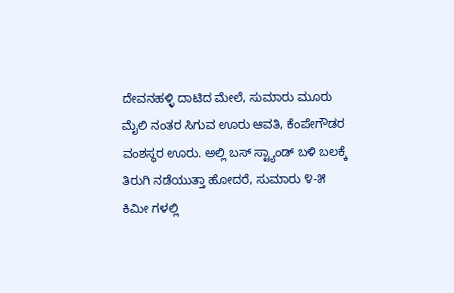ದೇವನಹಳ್ಳಿ ದಾಟಿದ ಮೇಲೆ, ಸುಮಾರು ಮೂರು ಮೈಲಿ ನಂತರ ಸಿಗುವ ಊರು ಆವತಿ, ಕೆಂಪೇಗೌಡರ ವಂಶಸ್ಥರ ಊರು. ಅಲ್ಲಿ ಬಸ್ ಸ್ಟ್ಯಾಂಡ್ ಬಳಿ ಬಲಕ್ಕೆ ತಿರುಗಿ ನಡೆಯುತ್ತಾ ಹೋದರೆ, ಸುಮಾರು ೪-೫ ಕಿಮೀ ಗಳಲ್ಲಿ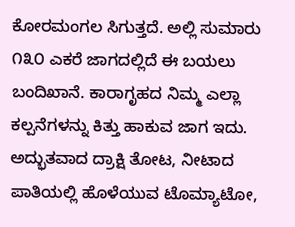ಕೋರಮಂಗಲ ಸಿಗುತ್ತದೆ. ಅಲ್ಲಿ ಸುಮಾರು ೧೩೦ ಎಕರೆ ಜಾಗದಲ್ಲಿದೆ ಈ ಬಯಲು ಬಂದಿಖಾನೆ. ಕಾರಾಗೃಹದ ನಿಮ್ಮ ಎಲ್ಲಾ ಕಲ್ಪನೆಗಳನ್ನು ಕಿತ್ತು ಹಾಕುವ ಜಾಗ ಇದು. ಅದ್ಭುತವಾದ ದ್ರಾಕ್ಷಿ ತೋಟ, ನೀಟಾದ ಪಾತಿಯಲ್ಲಿ ಹೊಳೆಯುವ ಟೊಮ್ಯಾಟೋ,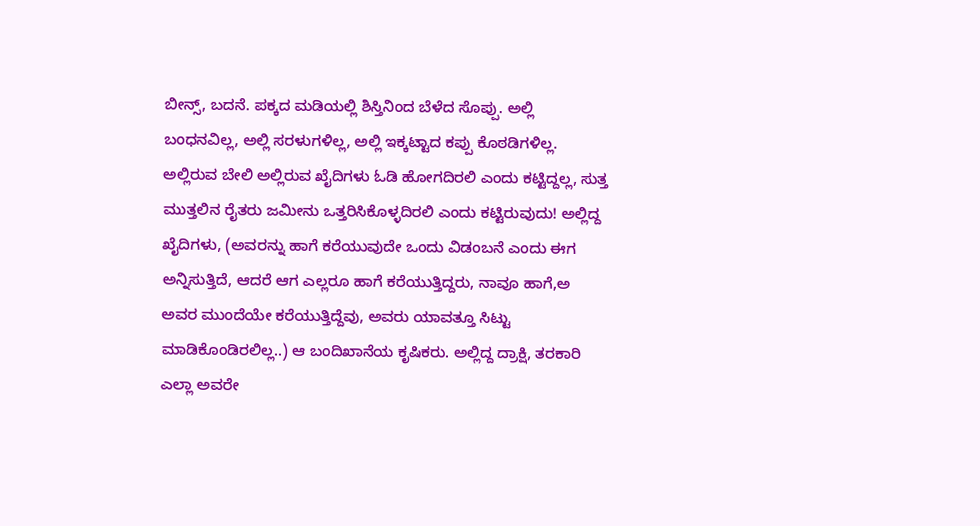ಬೀನ್ಸ್, ಬದನೆ. ಪಕ್ಕದ ಮಡಿಯಲ್ಲಿ ಶಿಸ್ತಿನಿಂದ ಬೆಳೆದ ಸೊಪ್ಪು. ಅಲ್ಲಿ ಬಂಧನವಿಲ್ಲ, ಅಲ್ಲಿ ಸರಳುಗಳಿಲ್ಲ, ಅಲ್ಲಿ ಇಕ್ಕಟ್ಟಾದ ಕಪ್ಪು ಕೊಠಡಿಗಳಿಲ್ಲ. ಅಲ್ಲಿರುವ ಬೇಲಿ ಅಲ್ಲಿರುವ ಖೈದಿಗಳು ಓಡಿ ಹೋಗದಿರಲಿ ಎಂದು ಕಟ್ಟಿದ್ದಲ್ಲ, ಸುತ್ತ ಮುತ್ತಲಿನ ರೈತರು ಜಮೀನು ಒತ್ತರಿಸಿಕೊಳ್ಳದಿರಲಿ ಎಂದು ಕಟ್ಟಿರುವುದು! ಅಲ್ಲಿದ್ದ ಖೈದಿಗಳು, (ಅವರನ್ನು ಹಾಗೆ ಕರೆಯುವುದೇ ಒಂದು ವಿಡಂಬನೆ ಎಂದು ಈಗ ಅನ್ನಿಸುತ್ತಿದೆ, ಆದರೆ ಆಗ ಎಲ್ಲರೂ ಹಾಗೆ ಕರೆಯುತ್ತಿದ್ದರು, ನಾವೂ ಹಾಗೆ,ಅ ಅವರ ಮುಂದೆಯೇ ಕರೆಯುತ್ತಿದ್ದೆವು, ಅವರು ಯಾವತ್ತೂ ಸಿಟ್ಟು ಮಾಡಿಕೊಂಡಿರಲಿಲ್ಲ..) ಆ ಬಂದಿಖಾನೆಯ ಕೃಷಿಕರು. ಅಲ್ಲಿದ್ದ ದ್ರಾಕ್ಷಿ, ತರಕಾರಿ ಎಲ್ಲಾ ಅವರೇ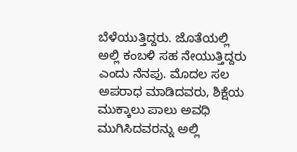ಬೆಳೆಯುತ್ತಿದ್ದರು. ಜೊತೆಯಲ್ಲಿ ಅಲ್ಲಿ ಕಂಬಳಿ ಸಹ ನೇಯುತ್ತಿದ್ದರು ಎಂದು ನೆನಪು. ಮೊದಲ ಸಲ ಅಪರಾಧ ಮಾಡಿದವರು, ಶಿಕ್ಷೆಯ ಮುಕ್ಕಾಲು ಪಾಲು ಅವಧಿ ಮುಗಿಸಿದವರನ್ನು ಅಲ್ಲಿ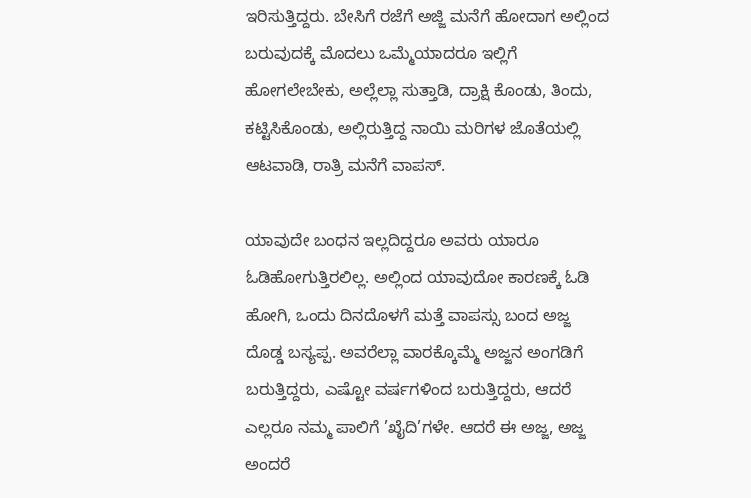ಇರಿಸುತ್ತಿದ್ದರು. ಬೇಸಿಗೆ ರಜೆಗೆ ಅಜ್ಜಿ ಮನೆಗೆ ಹೋದಾಗ ಅಲ್ಲಿಂದ ಬರುವುದಕ್ಕೆ ಮೊದಲು ಒಮ್ಮೆಯಾದರೂ ಇಲ್ಲಿಗೆ ಹೋಗಲೇಬೇಕು, ಅಲ್ಲೆಲ್ಲಾ ಸುತ್ತಾಡಿ, ದ್ರಾಕ್ಷಿ ಕೊಂಡು, ತಿಂದು, ಕಟ್ಟಿಸಿಕೊಂಡು, ಅಲ್ಲಿರುತ್ತಿದ್ದ ನಾಯಿ ಮರಿಗಳ ಜೊತೆಯಲ್ಲಿ ಆಟವಾಡಿ, ರಾತ್ರಿ ಮನೆಗೆ ವಾಪಸ್.

ಯಾವುದೇ ಬಂಧನ ಇಲ್ಲದಿದ್ದರೂ ಅವರು ಯಾರೂ ಓಡಿಹೋಗುತ್ತಿರಲಿಲ್ಲ. ಅಲ್ಲಿಂದ ಯಾವುದೋ ಕಾರಣಕ್ಕೆ ಓಡಿ ಹೋಗಿ, ಒಂದು ದಿನದೊಳಗೆ ಮತ್ತೆ ವಾಪಸ್ಸು ಬಂದ ಅಜ್ಜ ದೊಡ್ಡ ಬಸ್ಯಪ್ಪ. ಅವರೆಲ್ಲಾ ವಾರಕ್ಕೊಮ್ಮೆ ಅಜ್ಜನ ಅಂಗಡಿಗೆ ಬರುತ್ತಿದ್ದರು, ಎಷ್ಟೋ ವರ್ಷಗಳಿಂದ ಬರುತ್ತಿದ್ದರು, ಆದರೆ ಎಲ್ಲರೂ ನಮ್ಮ ಪಾಲಿಗೆ ’ಖೈದಿ’ಗಳೇ. ಆದರೆ ಈ ಅಜ್ಜ, ಅಜ್ಜ ಅಂದರೆ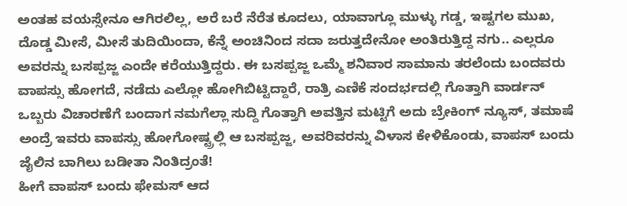ಅಂತಹ ವಯಸ್ಸೇನೂ ಆಗಿರಲಿಲ್ಲ, ಅರೆ ಬರೆ ನೆರೆತ ಕೂದಲು, ಯಾವಾಗ್ಲೂ ಮುಳ್ಳು ಗಡ್ಡ, ಇಷ್ಟಗಲ ಮುಖ, ದೊಡ್ಡ ಮೀಸೆ, ಮೀಸೆ ತುದಿಯಿಂದಾ, ಕೆನ್ನೆ ಅಂಚಿನಿಂದ ಸದಾ ಜರುತ್ತದೇನೋ ಅಂತಿರುತ್ತಿದ್ದ ನಗು.. ಎಲ್ಲರೂ ಅವರನ್ನು ಬಸಪ್ಪಜ್ಜ ಎಂದೇ ಕರೆಯುತ್ತಿದ್ದರು. ಈ ಬಸಪ್ಪಜ್ಜ ಒಮ್ಮೆ ಶನಿವಾರ ಸಾಮಾನು ತರಲೆಂದು ಬಂದವರು ವಾಪಸ್ಸು ಹೋಗದೆ, ನಡೆದು ಎಲ್ಲೋ ಹೋಗಿಬಿಟ್ಟಿದ್ದಾರೆ, ರಾತ್ರಿ ಎಣಿಕೆ ಸಂದರ್ಭದಲ್ಲಿ ಗೊತ್ತಾಗಿ ವಾರ್ಡನ್ ಒಬ್ಬರು ವಿಚಾರಣೆಗೆ ಬಂದಾಗ ನಮಗೆಲ್ಲಾ ಸುದ್ದಿ ಗೊತ್ತಾಗಿ ಅವತ್ತಿನ ಮಟ್ಟಿಗೆ ಅದು ಬ್ರೇಕಿಂಗ್ ನ್ಯೂಸ್, ತಮಾಷೆ ಅಂದ್ರೆ ಇವರು ವಾಪಸ್ಸು ಹೋಗೋಷ್ಟ್ರಲ್ಲಿ ಆ ಬಸಪ್ಪಜ್ಜ, ಅವರಿವರನ್ನು ವಿಳಾಸ ಕೇಳಿಕೊಂಡು, ವಾಪಸ್ ಬಂದು ಜೈಲಿನ ಬಾಗಿಲು ಬಡೀತಾ ನಿಂತಿದ್ರಂತೆ!
ಹೀಗೆ ವಾಪಸ್ ಬಂದು ಫೇಮಸ್ ಆದ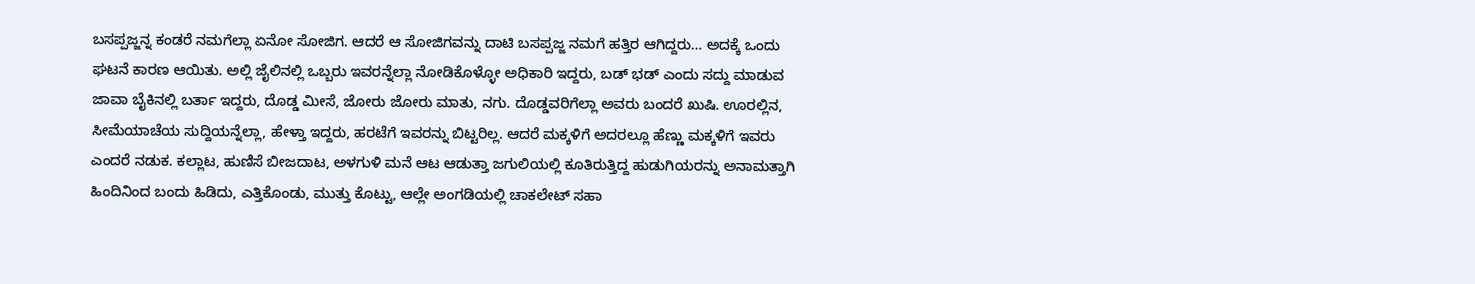ಬಸಪ್ಪಜ್ಜನ್ನ ಕಂಡರೆ ನಮಗೆಲ್ಲಾ ಏನೋ ಸೋಜಿಗ. ಆದರೆ ಆ ಸೋಜಿಗವನ್ನು ದಾಟಿ ಬಸಪ್ಪಜ್ಜ ನಮಗೆ ಹತ್ತಿರ ಆಗಿದ್ದರು… ಅದಕ್ಕೆ ಒಂದು ಘಟನೆ ಕಾರಣ ಆಯಿತು. ಅಲ್ಲಿ ಜೈಲಿನಲ್ಲಿ ಒಬ್ಬರು ಇವರನ್ನೆಲ್ಲಾ ನೋಡಿಕೊಳ್ಳೋ ಅಧಿಕಾರಿ ಇದ್ದರು, ಬಡ್ ಭಡ್ ಎಂದು ಸದ್ದು ಮಾಡುವ ಜಾವಾ ಬೈಕಿನಲ್ಲಿ ಬರ್ತಾ ಇದ್ದರು, ದೊಡ್ಡ ಮೀಸೆ, ಜೋರು ಜೋರು ಮಾತು, ನಗು. ದೊಡ್ಡವರಿಗೆಲ್ಲಾ ಅವರು ಬಂದರೆ ಖುಷಿ. ಊರಲ್ಲಿನ, ಸೀಮೆಯಾಚೆಯ ಸುದ್ದಿಯನ್ನೆಲ್ಲಾ, ಹೇಳ್ತಾ ಇದ್ದರು, ಹರಟೆಗೆ ಇವರನ್ನು ಬಿಟ್ಟರಿಲ್ಲ. ಆದರೆ ಮಕ್ಕಳಿಗೆ ಅದರಲ್ಲೂ ಹೆಣ್ಣು ಮಕ್ಕಳಿಗೆ ಇವರು ಎಂದರೆ ನಡುಕ. ಕಲ್ಲಾಟ, ಹುಣಿಸೆ ಬೀಜದಾಟ, ಅಳಗುಳಿ ಮನೆ ಆಟ ಆಡುತ್ತಾ ಜಗುಲಿಯಲ್ಲಿ ಕೂತಿರುತ್ತಿದ್ದ ಹುಡುಗಿಯರನ್ನು ಅನಾಮತ್ತಾಗಿ ಹಿಂದಿನಿಂದ ಬಂದು ಹಿಡಿದು, ಎತ್ತಿಕೊಂಡು, ಮುತ್ತು ಕೊಟ್ಟು, ಆಲ್ಲೇ ಅಂಗಡಿಯಲ್ಲಿ ಚಾಕಲೇಟ್ ಸಹಾ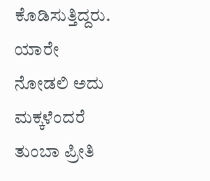ಕೊಡಿಸುತ್ತಿದ್ದರು. ಯಾರೇ ನೋಡಲಿ ಅದು ಮಕ್ಕಳೆಂದರೆ ತುಂಬಾ ಪ್ರೀತಿ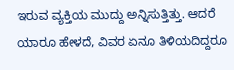ಇರುವ ವ್ಯಕ್ತಿಯ ಮುದ್ದು ಅನ್ನಿಸುತ್ತಿತ್ತು. ಆದರೆ ಯಾರೂ ಹೇಳದೆ, ವಿವರ ಏನೂ ತಿಳಿಯದಿದ್ದರೂ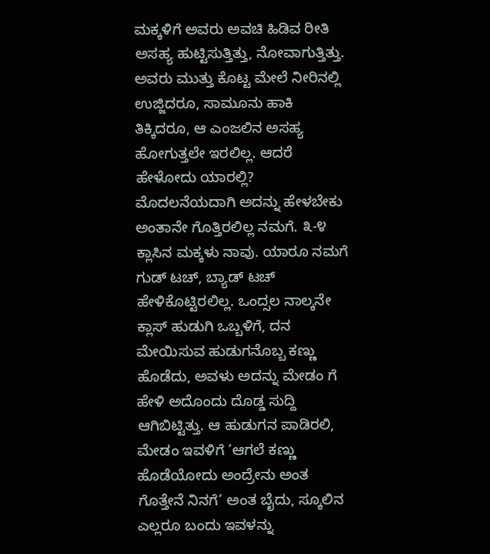ಮಕ್ಕಳಿಗೆ ಅವರು ಅವಚಿ ಹಿಡಿವ ರೀತಿ ಅಸಹ್ಯ ಹುಟ್ಟಿಸುತ್ತಿತ್ತು, ನೋವಾಗುತ್ತಿತ್ತು. ಅವರು ಮುತ್ತು ಕೊಟ್ಟ ಮೇಲೆ ನೀರಿನಲ್ಲಿ ಉಜ್ಜಿದರೂ, ಸಾಮೂನು ಹಾಕಿ ತಿಕ್ಕಿದರೂ, ಆ ಎಂಜಲಿನ ಅಸಹ್ಯ ಹೋಗುತ್ತಲೇ ಇರಲಿಲ್ಲ. ಆದರೆ ಹೇಳೋದು ಯಾರಲ್ಲಿ? ಮೊದಲನೆಯದಾಗಿ ಅದನ್ನು ಹೇಳಬೇಕು ಅಂತಾನೇ ಗೊತ್ತಿರಲಿಲ್ಲ ನಮಗೆ. ೩-೪ ಕ್ಲಾಸಿನ ಮಕ್ಕಳು ನಾವು. ಯಾರೂ ನಮಗೆ ಗುಡ್ ಟಚ್, ಬ್ಯಾಡ್ ಟಚ್ ಹೇಳಿಕೊಟ್ಟಿರಲಿಲ್ಲ. ಒಂದ್ಸಲ ನಾಲ್ಕನೇ ಕ್ಲಾಸ್ ಹುಡುಗಿ ಒಬ್ಬಳಿಗೆ, ದನ ಮೇಯಿಸುವ ಹುಡುಗನೊಬ್ಬ ಕಣ್ಣು ಹೊಡೆದು, ಅವಳು ಅದನ್ನು ಮೇಡಂ ಗೆ ಹೇಳಿ ಅದೊಂದು ದೊಡ್ಡ ಸುದ್ದಿ ಆಗಿಬಿಟ್ಟಿತ್ತು. ಆ ಹುಡುಗನ ಪಾಡಿರಲಿ, ಮೇಡಂ ಇವಳಿಗೆ ’ಆಗಲೆ ಕಣ್ಣು ಹೊಡೆಯೋದು ಅಂದ್ರೇನು ಅಂತ ಗೊತ್ತೇನೆ ನಿನಗೆ’ ಅಂತ ಬೈದು, ಸ್ಕೂಲಿನ ಎಲ್ಲರೂ ಬಂದು ಇವಳನ್ನು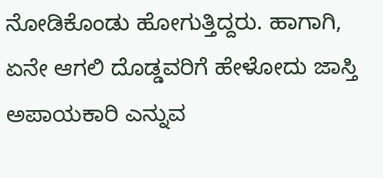ನೋಡಿಕೊಂಡು ಹೋಗುತ್ತಿದ್ದರು. ಹಾಗಾಗಿ, ಏನೇ ಆಗಲಿ ದೊಡ್ಡವರಿಗೆ ಹೇಳೋದು ಜಾಸ್ತಿ ಅಪಾಯಕಾರಿ ಎನ್ನುವ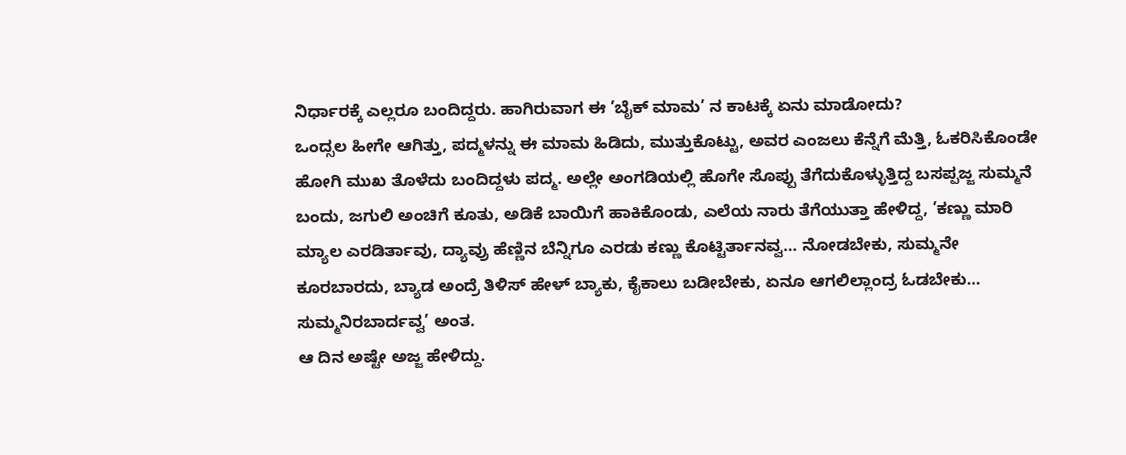ನಿರ್ಧಾರಕ್ಕೆ ಎಲ್ಲರೂ ಬಂದಿದ್ದರು. ಹಾಗಿರುವಾಗ ಈ ’ಬೈಕ್ ಮಾಮ’ ನ ಕಾಟಕ್ಕೆ ಏನು ಮಾಡೋದು?
ಒಂದ್ಸಲ ಹೀಗೇ ಆಗಿತ್ತು, ಪದ್ಮಳನ್ನು ಈ ಮಾಮ ಹಿಡಿದು, ಮುತ್ತುಕೊಟ್ಟು, ಅವರ ಎಂಜಲು ಕೆನ್ನೆಗೆ ಮೆತ್ತಿ, ಓಕರಿಸಿಕೊಂಡೇ ಹೋಗಿ ಮುಖ ತೊಳೆದು ಬಂದಿದ್ದಳು ಪದ್ಮ. ಅಲ್ಲೇ ಅಂಗಡಿಯಲ್ಲಿ ಹೊಗೇ ಸೊಪ್ಪು ತೆಗೆದುಕೊಳ್ಳುತ್ತಿದ್ದ ಬಸಪ್ಪಜ್ಜ ಸುಮ್ಮನೆ ಬಂದು, ಜಗುಲಿ ಅಂಚಿಗೆ ಕೂತು, ಅಡಿಕೆ ಬಾಯಿಗೆ ಹಾಕಿಕೊಂಡು, ಎಲೆಯ ನಾರು ತೆಗೆಯುತ್ತಾ ಹೇಳಿದ್ದ, ’ಕಣ್ಣು ಮಾರಿ ಮ್ಯಾಲ ಎರಡಿರ್ತಾವು, ದ್ಯಾವ್ರು ಹೆಣ್ಣಿನ ಬೆನ್ನಿಗೂ ಎರಡು ಕಣ್ಣು ಕೊಟ್ಟಿರ್ತಾನವ್ವ… ನೋಡಬೇಕು, ಸುಮ್ಮನೇ ಕೂರಬಾರದು, ಬ್ಯಾಡ ಅಂದ್ರೆ ತಿಳಿಸ್ ಹೇಳ್ ಬ್ಯಾಕು, ಕೈಕಾಲು ಬಡೀಬೇಕು, ಏನೂ ಆಗಲಿಲ್ಲಾಂದ್ರ ಓಡಬೇಕು… ಸುಮ್ಮನಿರಬಾರ್ದವ್ವ’ ಅಂತ.
ಆ ದಿನ ಅಷ್ಟೇ ಅಜ್ಜ ಹೇಳಿದ್ದು.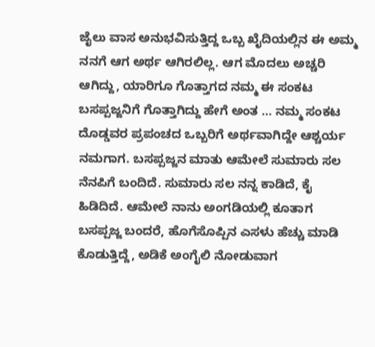ಜೈಲು ವಾಸ ಅನುಭವಿಸುತ್ತಿದ್ದ ಒಬ್ಬ ಖೈದಿಯಲ್ಲಿನ ಈ ಅಮ್ಮ ನನಗೆ ಆಗ ಅರ್ಥ ಆಗಿರಲಿಲ್ಲ. ಆಗ ಮೊದಲು ಅಚ್ಚರಿ ಆಗಿದ್ದು, ಯಾರಿಗೂ ಗೊತ್ತಾಗದ ನಮ್ಮ ಈ ಸಂಕಟ ಬಸಪ್ಪಜ್ಜನಿಗೆ ಗೊತ್ತಾಗಿದ್ದು ಹೇಗೆ ಅಂತ … ನಮ್ಮ ಸಂಕಟ ದೊಡ್ಡವರ ಪ್ರಪಂಚದ ಒಬ್ಬರಿಗೆ ಅರ್ಥವಾಗಿದ್ದೇ ಆಶ್ಚರ್ಯ ನಮಗಾಗ. ಬಸಪ್ಪಜ್ಜನ ಮಾತು ಆಮೇಲೆ ಸುಮಾರು ಸಲ ನೆನಪಿಗೆ ಬಂದಿದೆ. ಸುಮಾರು ಸಲ ನನ್ನ ಕಾಡಿದೆ, ಕೈ ಹಿಡಿದಿದೆ. ಆಮೇಲೆ ನಾನು ಅಂಗಡಿಯಲ್ಲಿ ಕೂತಾಗ ಬಸಪ್ಪಜ್ಜ ಬಂದರೆ, ಹೊಗೆಸೊಪ್ಪಿನ ಎಸಳು ಹೆಚ್ಚು ಮಾಡಿ ಕೊಡುತ್ತಿದ್ದೆ, ಅಡಿಕೆ ಅಂಗೈಲಿ ನೋಡುವಾಗ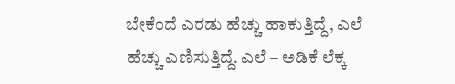ಬೇಕೆಂದೆ ಎರಡು ಹೆಚ್ಚು ಹಾಕುತ್ತಿದ್ದೆ, ಎಲೆ ಹೆಚ್ಚು ಎಣಿಸುತ್ತಿದ್ದೆ. ಎಲೆ – ಅಡಿಕೆ ಲೆಕ್ಕ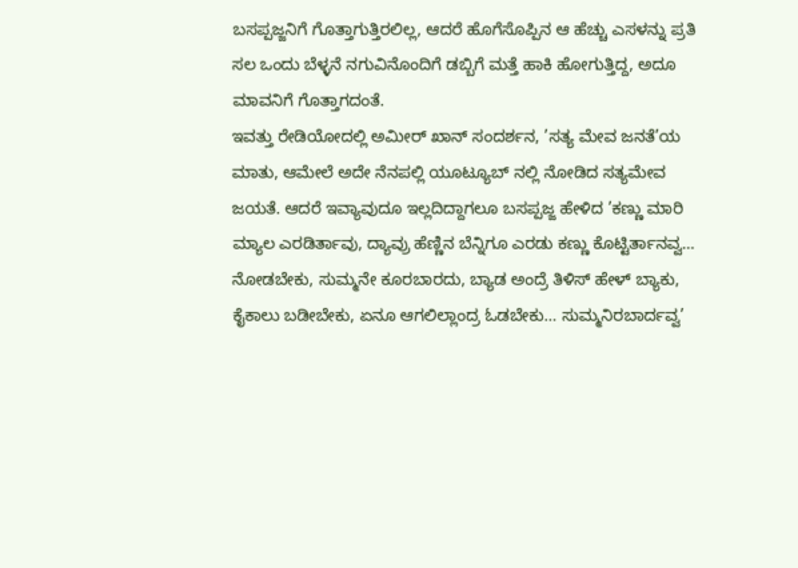ಬಸಪ್ಪಜ್ಜನಿಗೆ ಗೊತ್ತಾಗುತ್ತಿರಲಿಲ್ಲ, ಆದರೆ ಹೊಗೆಸೊಪ್ಪಿನ ಆ ಹೆಚ್ಚು ಎಸಳನ್ನು ಪ್ರತಿ ಸಲ ಒಂದು ಬೆಳ್ಳನೆ ನಗುವಿನೊಂದಿಗೆ ಡಬ್ಬಿಗೆ ಮತ್ತೆ ಹಾಕಿ ಹೋಗುತ್ತಿದ್ದ, ಅದೂ ಮಾವನಿಗೆ ಗೊತ್ತಾಗದಂತೆ.
ಇವತ್ತು ರೇಡಿಯೋದಲ್ಲಿ ಅಮೀರ್ ಖಾನ್ ಸಂದರ್ಶನ, ’ಸತ್ಯ ಮೇವ ಜನತೆ’ಯ ಮಾತು, ಆಮೇಲೆ ಅದೇ ನೆನಪಲ್ಲಿ ಯೂಟ್ಯೂಬ್ ನಲ್ಲಿ ನೋಡಿದ ಸತ್ಯಮೇವ ಜಯತೆ. ಆದರೆ ಇವ್ಯಾವುದೂ ಇಲ್ಲದಿದ್ದಾಗಲೂ ಬಸಪ್ಪಜ್ಜ ಹೇಳಿದ ’ಕಣ್ಣು ಮಾರಿ ಮ್ಯಾಲ ಎರಡಿರ್ತಾವು, ದ್ಯಾವ್ರು ಹೆಣ್ಣಿನ ಬೆನ್ನಿಗೂ ಎರಡು ಕಣ್ಣು ಕೊಟ್ಟಿರ್ತಾನವ್ವ… ನೋಡಬೇಕು, ಸುಮ್ಮನೇ ಕೂರಬಾರದು, ಬ್ಯಾಡ ಅಂದ್ರೆ ತಿಳಿಸ್ ಹೇಳ್ ಬ್ಯಾಕು, ಕೈಕಾಲು ಬಡೀಬೇಕು, ಏನೂ ಆಗಲಿಲ್ಲಾಂದ್ರ ಓಡಬೇಕು… ಸುಮ್ಮನಿರಬಾರ್ದವ್ವ’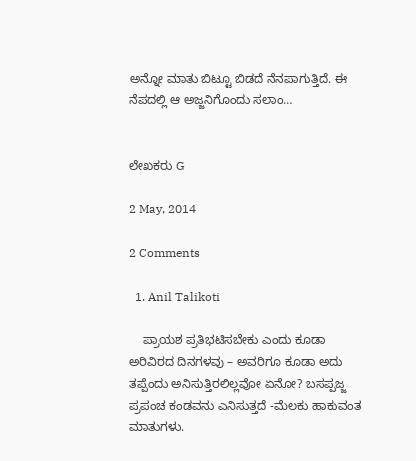ಅನ್ನೋ ಮಾತು ಬಿಟ್ಟೂ ಬಿಡದೆ ನೆನಪಾಗುತ್ತಿದೆ. ಈ ನೆಪದಲ್ಲಿ ಆ ಅಜ್ಜನಿಗೊಂದು ಸಲಾಂ…


ಲೇಖಕರು G

2 May, 2014

2 Comments

  1. Anil Talikoti

    ಪ್ರಾಯಶ ಪ್ರತಿಭಟಿಸಬೇಕು ಎಂದು ಕೂಡಾ ಅರಿವಿರದ ದಿನಗಳವು – ಅವರಿಗೂ ಕೂಡಾ ಅದು ತಪ್ಪೆಂದು ಅನಿಸುತ್ತಿರಲಿಲ್ಲವೋ ಏನೋ? ಬಸಪ್ಪಜ್ಜ ಪ್ರಪಂಚ ಕಂಡವನು ಎನಿಸುತ್ತದೆ -ಮೆಲಕು ಹಾಕುವಂತ ಮಾತುಗಳು.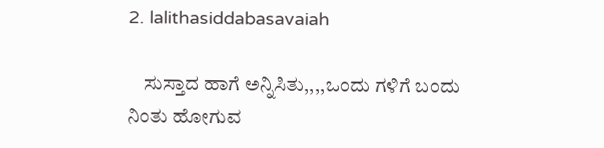2. lalithasiddabasavaiah

    ಸುಸ್ತಾದ ಹಾಗೆ ಅನ್ನಿಸಿತು,,,,ಒಂದು ಗಳಿಗೆ ಬಂದು ನಿಂತು ಹೋಗುವ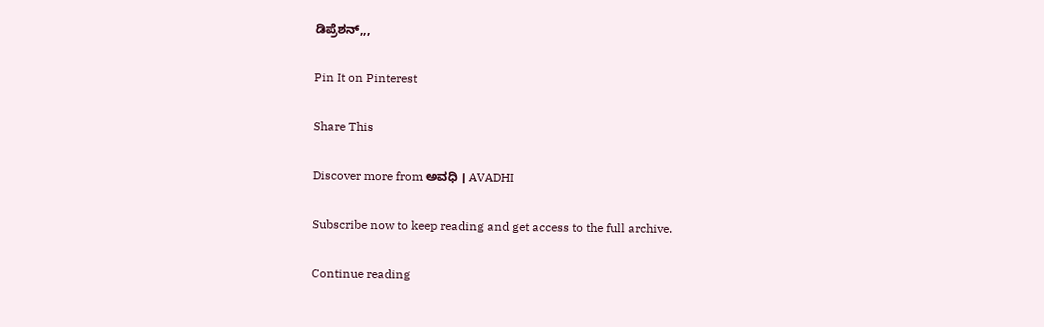ಡಿಪ್ರೆಶನ್,,,

Pin It on Pinterest

Share This

Discover more from ಅವಧಿ । AVADHI

Subscribe now to keep reading and get access to the full archive.

Continue reading